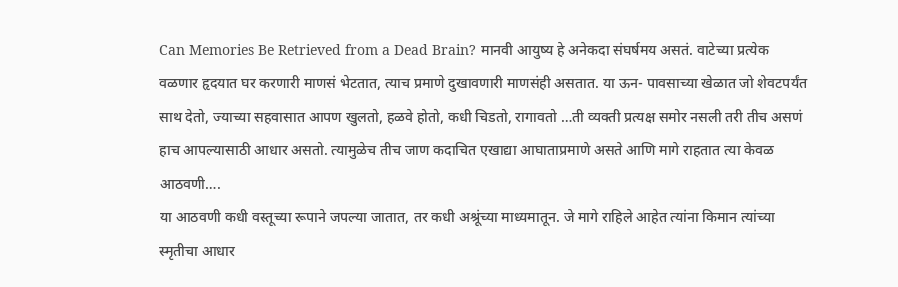Can Memories Be Retrieved from a Dead Brain? मानवी आयुष्य हे अनेकदा संघर्षमय असतं. वाटेच्या प्रत्येक वळणार हृदयात घर करणारी माणसं भेटतात, त्याच प्रमाणे दुखावणारी माणसंही असतात. या ऊन- पावसाच्या खेळात जो शेवटपर्यंत साथ देतो, ज्याच्या सहवासात आपण खुलतो, हळवे होतो, कधी चिडतो, रागावतो …ती व्यक्ती प्रत्यक्ष समोर नसली तरी तीच असणं हाच आपल्यासाठी आधार असतो. त्यामुळेच तीच जाण कदाचित एखाद्या आघाताप्रमाणे असते आणि मागे राहतात त्या केवळ आठवणी….
या आठवणी कधी वस्तूच्या रूपाने जपल्या जातात, तर कधी अश्रूंच्या माध्यमातून. जे मागे राहिले आहेत त्यांना किमान त्यांच्या स्मृतीचा आधार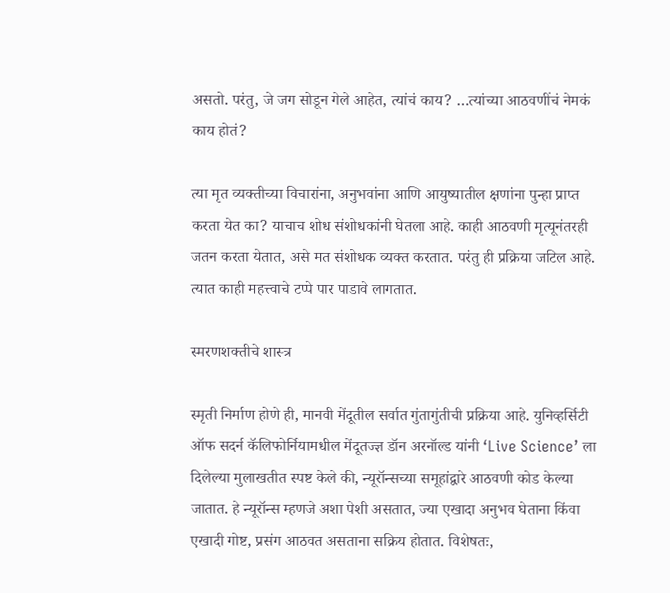असतो. परंतु, जे जग सोडून गेले आहेत, त्यांचं काय? …त्यांच्या आठवणींचं नेमकं काय होतं?

त्या मृत व्यक्तीच्या विचारांना, अनुभवांना आणि आयुष्यातील क्षणांना पुन्हा प्राप्त करता येत का? याचाच शोध संशोधकांनी घेतला आहे. काही आठवणी मृत्यूनंतरही जतन करता येतात, असे मत संशोधक व्यक्त करतात. परंतु ही प्रक्रिया जटिल आहे. त्यात काही महत्त्वाचे टप्पे पार पाडावे लागतात.

स्मरणशक्तीचे शास्त्र

स्मृती निर्माण होणे ही, मानवी मेंदूतील सर्वात गुंतागुंतीची प्रक्रिया आहे. युनिव्हर्सिटी ऑफ सदर्न कॅलिफोर्नियामधील मेंदूतज्ज्ञ डॉन अरनॉल्ड यांनी ‘Live Science’ ला दिलेल्या मुलाखतीत स्पष्ट केले की, न्यूरॉन्सच्या समूहांद्वारे आठवणी कोड केल्या जातात. हे न्यूरॉन्स म्हणजे अशा पेशी असतात, ज्या एखादा अनुभव घेताना किंवा एखादी गोष्ट, प्रसंग आठवत असताना सक्रिय होतात. विशेषतः,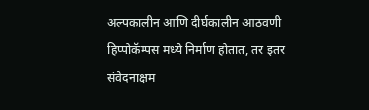अल्पकालीन आणि दीर्घकालीन आठवणी हिप्पोकॅम्पस मध्ये निर्माण होतात, तर इतर संवेदनाक्षम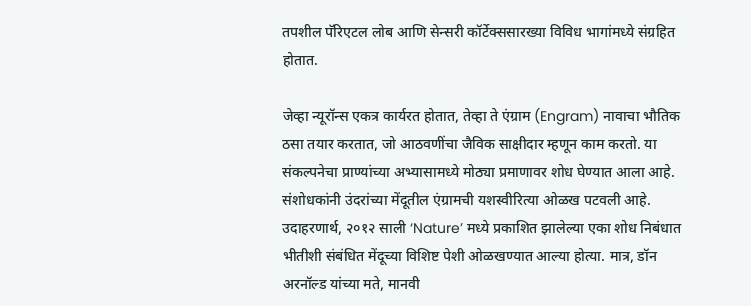तपशील पॅरिएटल लोब आणि सेन्सरी कॉर्टेक्ससारख्या विविध भागांमध्ये संग्रहित होतात.

जेव्हा न्यूरॉन्स एकत्र कार्यरत होतात, तेव्हा ते एंग्राम (Engram) नावाचा भौतिक ठसा तयार करतात, जो आठवणींचा जैविक साक्षीदार म्हणून काम करतो. या संकल्पनेचा प्राण्यांच्या अभ्यासामध्ये मोठ्या प्रमाणावर शोध घेण्यात आला आहे. संशोधकांनी उंदरांच्या मेंदूतील एंग्रामची यशस्वीरित्या ओळख पटवली आहे. उदाहरणार्थ, २०१२ साली ‘Nature’ मध्ये प्रकाशित झालेल्या एका शोध निबंधात भीतीशी संबंधित मेंदूच्या विशिष्ट पेशी ओळखण्यात आल्या होत्या. मात्र, डॉन अरनॉल्ड यांच्या मते, मानवी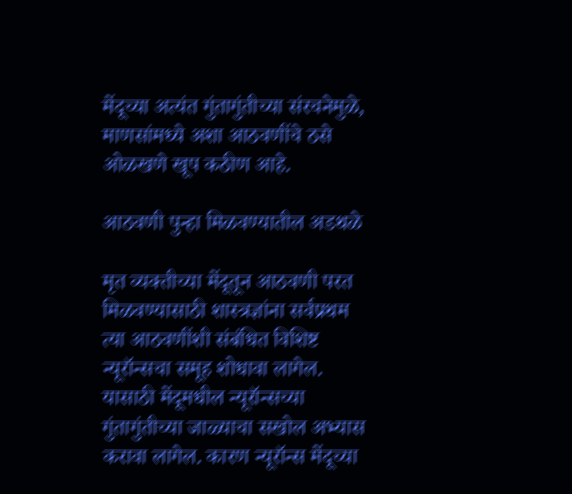मेंदूच्या अत्यंत गुंतागुंतीच्या संरचनेमुळे, माणसांमध्ये अशा आठवणींचे ठसे ओळखणे खूप कठीण आहे.

आठवणी पुन्हा मिळवण्यातील अडथळे

मृत व्यक्तीच्या मेंदूतून आठवणी परत मिळवण्यासाठी शास्त्रज्ञांना सर्वप्रथम त्या आठवणींशी संबंधित विशिष्ट न्यूरॉन्सचा समूह शोधावा लागेल. यासाठी मेंदूमधील न्यूरॉन्सच्या गुंतागुंतीच्या जाळ्याचा सखोल अभ्यास करावा लागेल. कारण न्यूरॉन्स मेंदूच्या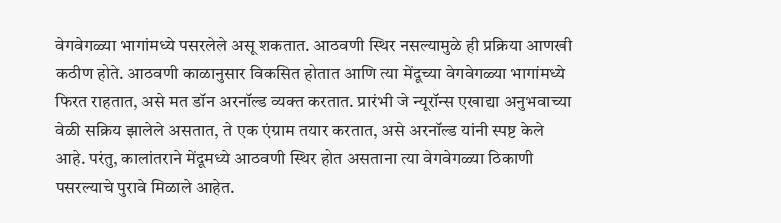वेगवेगळ्या भागांमध्ये पसरलेले असू शकतात. आठवणी स्थिर नसल्यामुळे ही प्रक्रिया आणखी कठीण होते. आठवणी काळानुसार विकसित होतात आणि त्या मेंदूच्या वेगवेगळ्या भागांमध्ये फिरत राहतात, असे मत डॉन अरनॉल्ड व्यक्त करतात. प्रारंभी जे न्यूरॉन्स एखाद्या अनुभवाच्या वेळी सक्रिय झालेले असतात, ते एक एंग्राम तयार करतात, असे अरनॉल्ड यांनी स्पष्ट केले आहे. परंतु, कालांतराने मेंदूमध्ये आठवणी स्थिर होत असताना त्या वेगवेगळ्या ठिकाणी पसरल्याचे पुरावे मिळाले आहेत.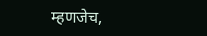म्हणजेच,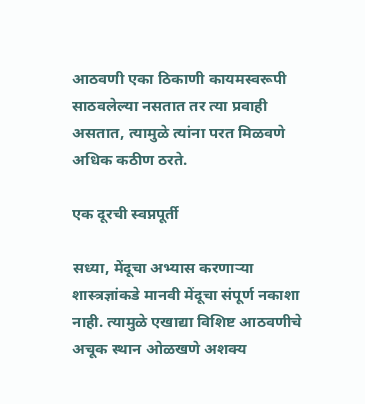आठवणी एका ठिकाणी कायमस्वरूपी साठवलेल्या नसतात तर त्या प्रवाही असतात, त्यामुळे त्यांना परत मिळवणे अधिक कठीण ठरते.

एक दूरची स्वप्नपूर्ती

सध्या, मेंदूचा अभ्यास करणाऱ्या शास्त्रज्ञांकडे मानवी मेंदूचा संपूर्ण नकाशा नाही. त्यामुळे एखाद्या विशिष्ट आठवणीचे अचूक स्थान ओळखणे अशक्य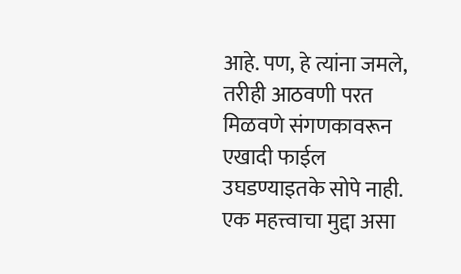आहे. पण, हे त्यांना जमले, तरीही आठवणी परत मिळवणे संगणकावरून एखादी फाईल उघडण्याइतके सोपे नाही. एक महत्त्वाचा मुद्दा असा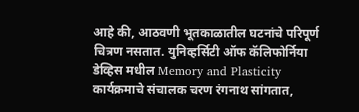आहे की, आठवणी भूतकाळातील घटनांचे परिपूर्ण चित्रण नसतात. युनिव्हर्सिटी ऑफ कॅलिफोर्निया डेव्हिस मधील Memory and Plasticity कार्यक्रमाचे संचालक चरण रंगनाथ सांगतात,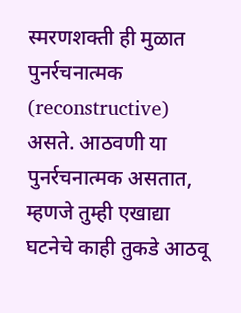स्मरणशक्ती ही मुळात पुनर्रचनात्मक (reconstructive) असते. आठवणी या पुनर्रचनात्मक असतात, म्हणजे तुम्ही एखाद्या घटनेचे काही तुकडे आठवू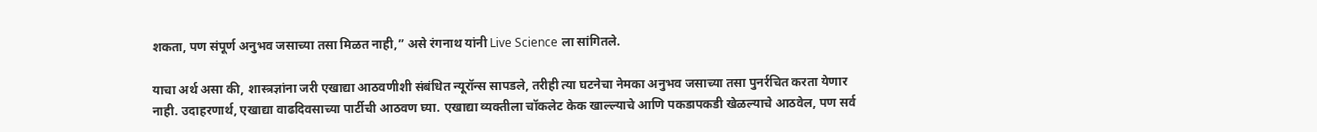शकता, पण संपूर्ण अनुभव जसाच्या तसा मिळत नाही,” असे रंगनाथ यांनी Live Science ला सांगितले.

याचा अर्थ असा की, शास्त्रज्ञांना जरी एखाद्या आठवणीशी संबंधित न्यूरॉन्स सापडले, तरीही त्या घटनेचा नेमका अनुभव जसाच्या तसा पुनर्रचित करता येणार नाही. उदाहरणार्थ, एखाद्या वाढदिवसाच्या पार्टीची आठवण घ्या. एखाद्या व्यक्तीला चॉकलेट केक खाल्ल्याचे आणि पकडापकडी खेळल्याचे आठवेल, पण सर्व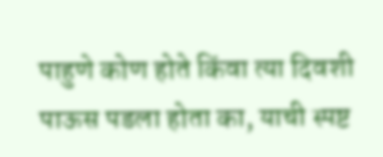पाहुणे कोण होते किंवा त्या दिवशी पाऊस पडला होता का, याची स्पष्ट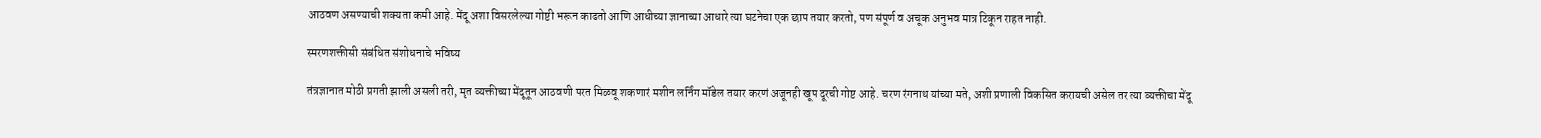आठवण असण्याची शक्यता कमी आहे. मेंदू अशा विसरलेल्या गोष्टी भरून काढतो आणि आधीच्या ज्ञानाच्या आधारे त्या घटनेचा एक छाप तयार करतो, पण संपूर्ण व अचूक अनुभव मात्र टिकून राहत नाही.

स्मरणशक्तीसी संबंधित संशोधनाचे भविष्य

तंत्रज्ञानात मोठी प्रगती झाली असली तरी, मृत व्यक्तीच्या मेंदूतून आठवणी परत मिळवू शकणारं मशीन लर्निंग मॉडेल तयार करणं अजूनही खूप दूरची गोष्ट आहे. चरण रंगनाथ यांच्या मते, अशी प्रणाली विकसित करायची असेल तर त्या व्यक्तीचा मेंदू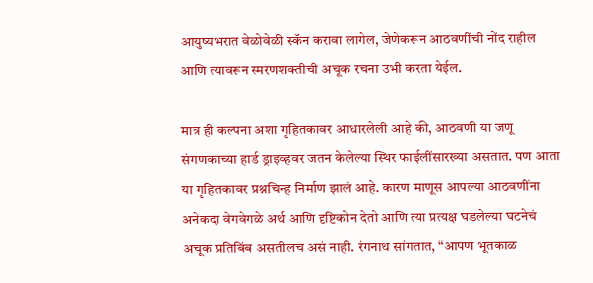आयुष्यभरात वेळोवेळी स्कॅन करावा लागेल, जेणेकरून आठवणींची नोंद राहील आणि त्यावरून स्मरणशक्तीची अचूक रचना उभी करता येईल.

मात्र ही कल्पना अशा गृहितकावर आधारलेली आहे की, आठवणी या जणू संगणकाच्या हार्ड ड्राइव्हवर जतन केलेल्या स्थिर फाईलींसारख्या असतात. पण आता या गृहितकावर प्रश्नचिन्ह निर्माण झालं आहे. कारण माणूस आपल्या आठवणींना अनेकदा वेगवेगळे अर्थ आणि दृष्टिकोन देतो आणि त्या प्रत्यक्ष घडलेल्या घटनेचं अचूक प्रतिबिंब असतीलच असं नाही. रंगनाथ सांगतात, “आपण भूतकाळ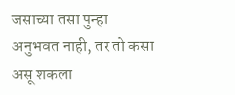जसाच्या तसा पुन्हा अनुभवत नाही, तर तो कसा असू शकला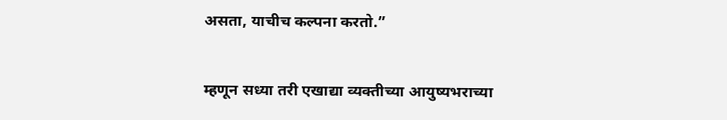असता, याचीच कल्पना करतो.”

म्हणून सध्या तरी एखाद्या व्यक्तीच्या आयुष्यभराच्या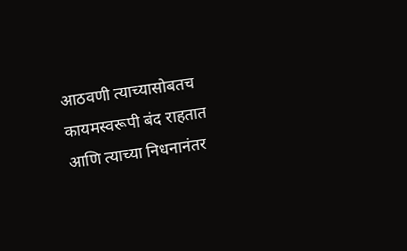आठवणी त्याच्यासोबतच कायमस्वरूपी बंद राहतात आणि त्याच्या निधनानंतर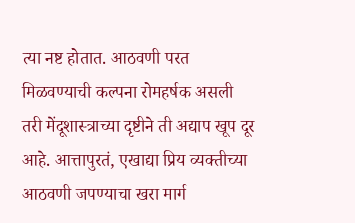त्या नष्ट होतात. आठवणी परत मिळवण्याची कल्पना रोमहर्षक असली तरी मेंदूशास्त्राच्या दृष्टीने ती अद्याप खूप दूर आहे. आत्तापुरतं, एखाद्या प्रिय व्यक्तीच्या आठवणी जपण्याचा खरा मार्ग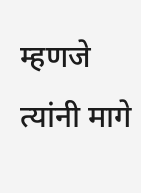म्हणजे त्यांनी मागे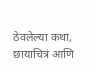ठेवलेल्या कथा, छायाचित्रं आणि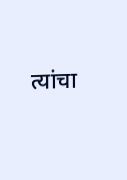त्यांचा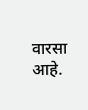वारसा आहे.